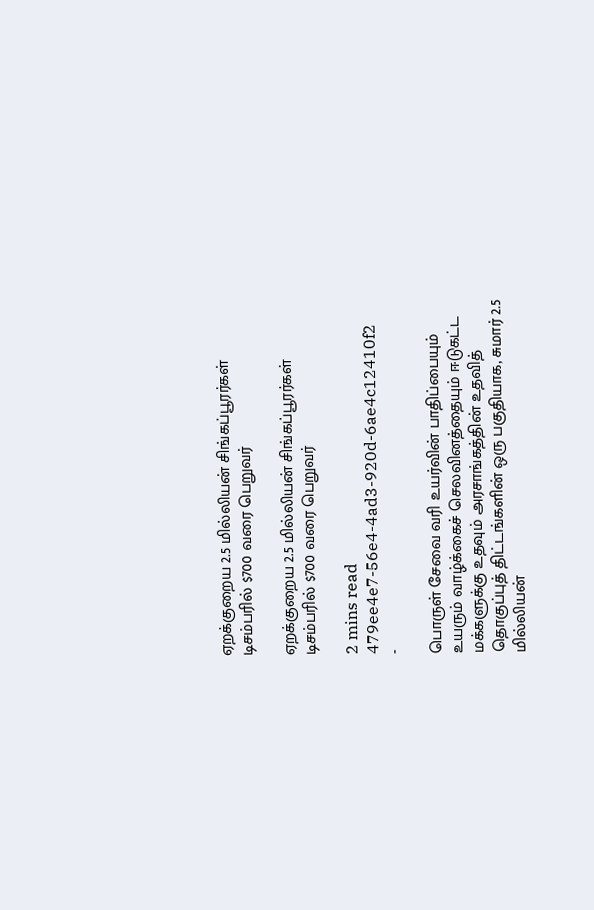ஏறக்குறைய 2.5 மில்லியன் சிங்கப்பூரர்கள் டிசம்பரில் $700 வரை பெறுவர்

ஏறக்குறைய 2.5 மில்லியன் சிங்கப்பூரர்கள் டிசம்பரில் $700 வரை பெறுவர்

2 mins read
479ee4e7-56e4-4ad3-920d-6ae4c12410f2
-

பொருள் சேவை வரி உயர்வின் பாதிப்பையும் உயரும் வாழ்க்கைச் செலவினத்தையும் ஈடுகட்ட மக்களுக்கு உதவும் அரசாங்கத்தின் உதவித் தொகுப்புத் திட்டங்களின் ஒரு பகுதியாக, சுமார் 2.5 மில்லியன்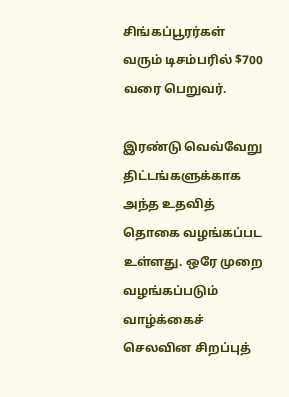சிங்கப்பூரர்கள் வரும் டிசம்பரில் $700 வரை பெறுவர்.

இரண்டு வெவ்வேறு திட்டங்களுக்காக அந்த உதவித் தொகை வழங்கப்பட உள்ளது. ஒரே முறை வழங்கப்படும் வாழ்க்கைச் செலவின சிறப்புத்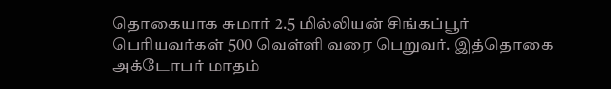தொகையாக சுமார் 2.5 மில்லியன் சிங்கப்பூர் பெரியவர்கள் 500 வெள்ளி வரை பெறுவர். இத்தொகை அக்டோபர் மாதம்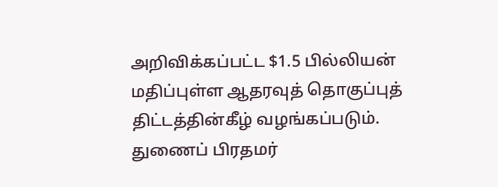அறிவிக்கப்பட்ட $1.5 பில்லியன் மதிப்புள்ள ஆதரவுத் தொகுப்புத் திட்டத்தின்கீழ் வழங்கப்படும். துணைப் பிரதமர்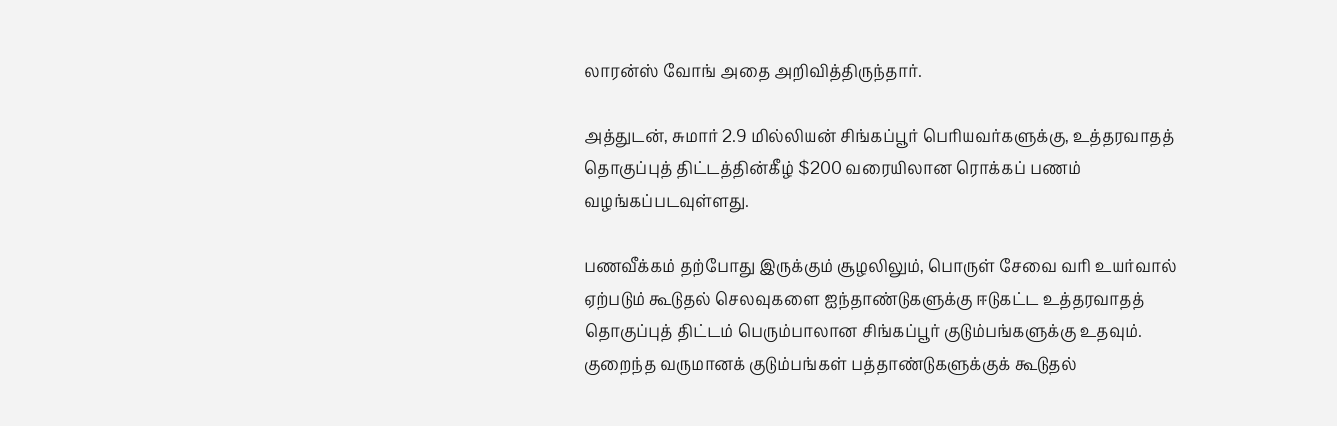லாரன்ஸ் வோங் அதை அறிவித்திருந்தார்.

அத்துடன், சுமார் 2.9 மில்லியன் சிங்கப்பூர் பெரியவர்களுக்கு, உத்தரவாதத் தொகுப்புத் திட்டத்தின்கீழ் $200 வரையிலான ரொக்கப் பணம் வழங்கப்படவுள்ளது.

பணவீக்கம் தற்போது இருக்கும் சூழலிலும், பொருள் சேவை வரி உயர்வால் ஏற்படும் கூடுதல் செலவுகளை ஐந்தாண்டுகளுக்கு ஈடுகட்ட உத்தரவாதத் தொகுப்புத் திட்டம் பெரும்பாலான சிங்கப்பூர் குடும்பங்களுக்கு உதவும். குறைந்த வருமானக் குடும்பங்கள் பத்தாண்டுகளுக்குக் கூடுதல்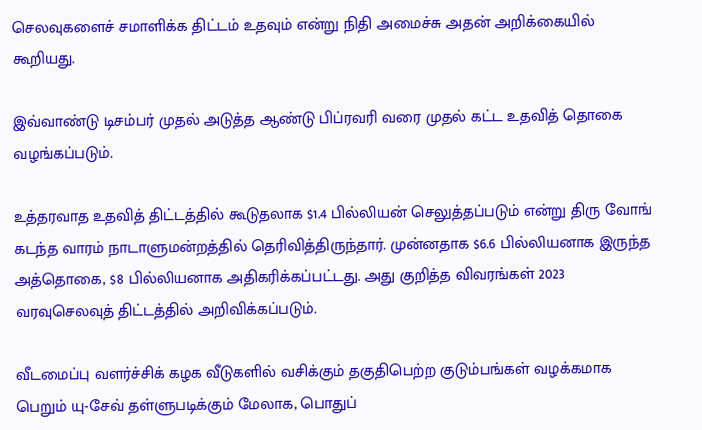செலவுகளைச் சமாளிக்க திட்டம் உதவும் என்று நிதி அமைச்சு அதன் அறிக்கையில் கூறியது.

இவ்வாண்டு டிசம்பர் முதல் அடுத்த ஆண்டு பிப்ரவரி வரை முதல் கட்ட உதவித் தொகை வழங்கப்படும்.

உத்தரவாத உதவித் திட்டத்தில் கூடுதலாக $1.4 பில்லியன் செலுத்தப்படும் என்று திரு வோங் கடந்த வாரம் நாடாளுமன்றத்தில் தெரிவித்திருந்தார். முன்னதாக $6.6 பில்லியனாக இருந்த அத்தொகை, $8 பில்லியனாக அதிகரிக்கப்பட்டது. அது குறித்த விவரங்கள் 2023 வரவுசெலவுத் திட்டத்தில் அறிவிக்கப்படும்.

வீடமைப்பு வளர்ச்சிக் கழக வீடுகளில் வசிக்கும் தகுதிபெற்ற குடும்பங்கள் வழக்கமாக பெறும் யு-சேவ் தள்ளுபடிக்கும் மேலாக, பொதுப்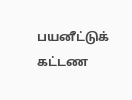பயனீட்டுக் கட்டண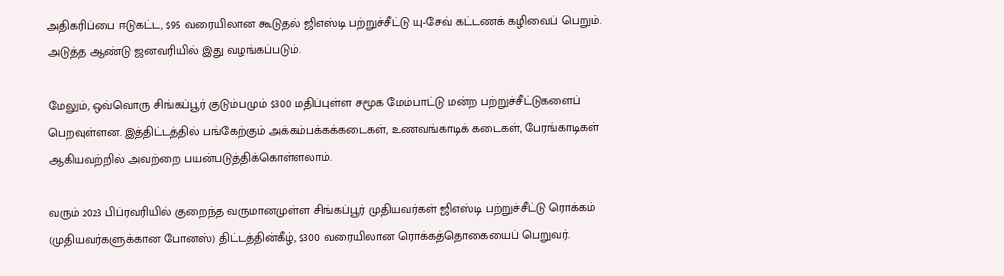அதிகரிப்பை ஈடுகட்ட, $95 வரையிலான கூடுதல் ஜிஎஸ்டி பற்றுச்சீட்டு யு-சேவ் கட்டணக் கழிவைப் பெறும். அடுத்த ஆண்டு ஜனவரியில் இது வழங்கப்படும்.

மேலும், ஒவ்வொரு சிங்கப்பூர் குடும்பமும் $300 மதிப்புள்ள சமூக மேம்பாட்டு மன்ற பற்றுச்சீட்டுகளைப் பெறவுள்ளன. இத்திட்டத்தில் பங்கேற்கும் அக்கம்பக்கக்கடைகள், உணவங்காடிக் கடைகள், பேரங்காடிகள் ஆகியவற்றில் அவற்றை பயன்படுத்திக்கொள்ளலாம்.

வரும் 2023 பிப்ரவரியில் குறைந்த வருமானமுள்ள சிங்கப்பூர் முதியவர்கள் ஜிஎஸ்டி பற்றுச்சீட்டு ரொக்கம் (முதியவர்களுக்கான போனஸ்) திட்டத்தின்கீழ், $300 வரையிலான ரொக்கத்தொகையைப் பெறுவர்.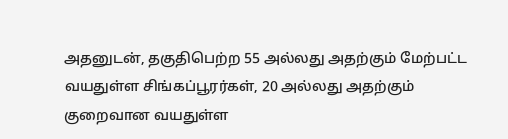அதனுடன், தகுதிபெற்ற 55 அல்லது அதற்கும் மேற்பட்ட வயதுள்ள சிங்கப்பூரர்கள், 20 அல்லது அதற்கும் குறைவான வயதுள்ள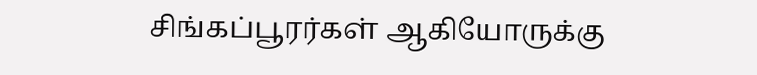சிங்கப்பூரர்கள் ஆகியோருக்கு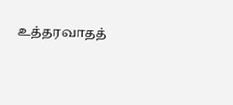உத்தரவாதத்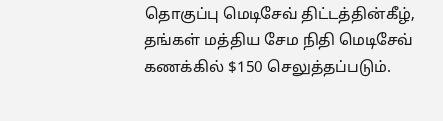தொகுப்பு மெடிசேவ் திட்டத்தின்கீழ், தங்கள் மத்திய சேம நிதி மெடிசேவ் கணக்கில் $150 செலுத்தப்படும்.